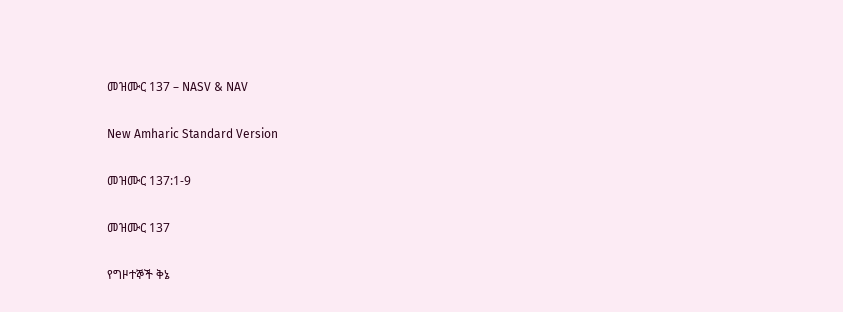መዝሙር 137 – NASV & NAV

New Amharic Standard Version

መዝሙር 137:1-9

መዝሙር 137

የግዞተኞች ቅኔ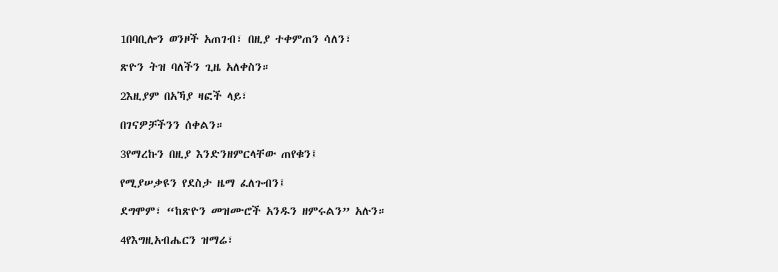1በባቢሎን ወንዞች አጠገብ፣ በዚያ ተቀምጠን ሳለን፣

ጽዮን ትዝ ባለችን ጊዜ አለቀስን።

2እዚያም በአኻያ ዛፎች ላይ፣

በገናዎቻችንን ሰቀልን።

3የማረኩን በዚያ እንድንዘምርላቸው ጠየቁን፤

የሚያሠቃዩን የደስታ ዜማ ፈለጉብን፤

ደግሞም፣ “ከጽዮን መዝሙሮች አንዱን ዘምሩልን” አሉን።

4የእግዚአብሔርን ዝማሬ፣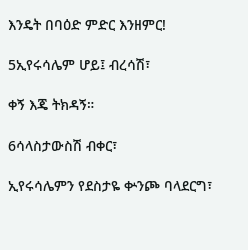እንዴት በባዕድ ምድር እንዘምር!

5ኢየሩሳሌም ሆይ፤ ብረሳሽ፣

ቀኝ እጄ ትክዳኝ።

6ሳላስታውስሽ ብቀር፣

ኢየሩሳሌምን የደስታዬ ቍንጮ ባላደርግ፣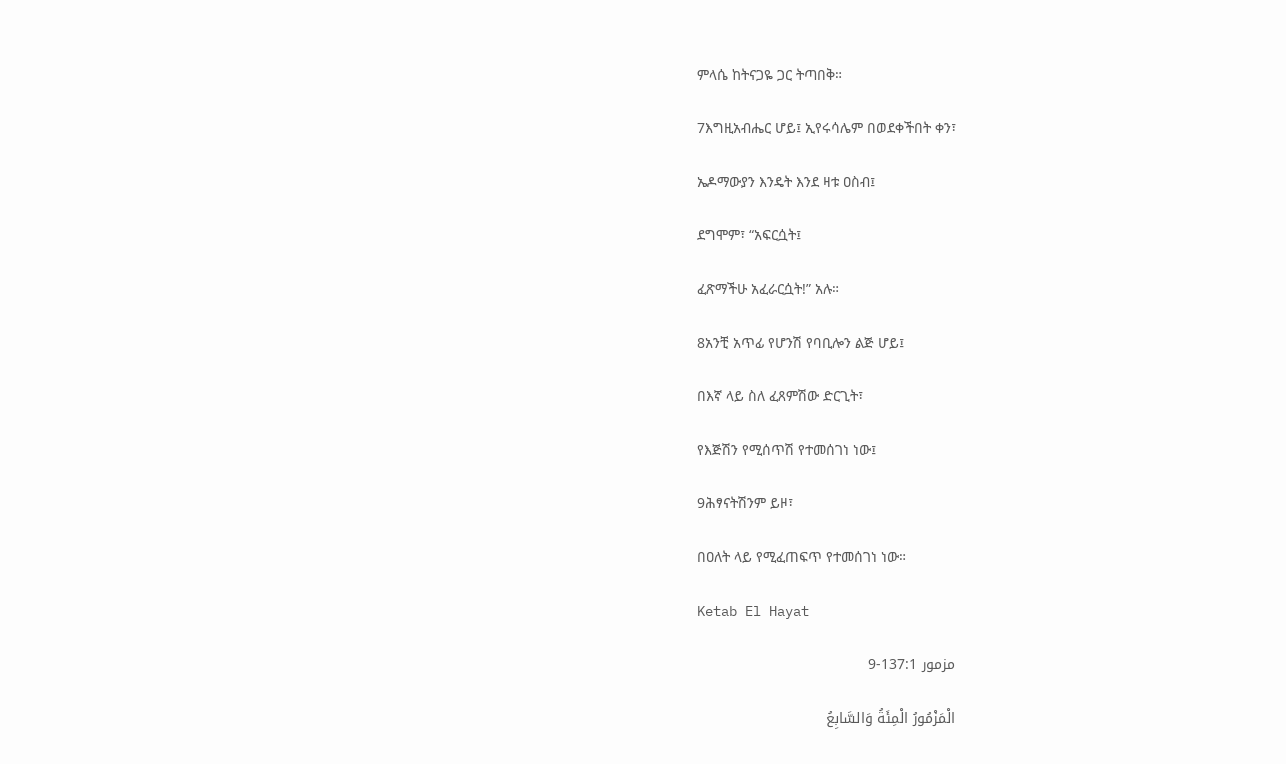ምላሴ ከትናጋዬ ጋር ትጣበቅ።

7እግዚአብሔር ሆይ፤ ኢየሩሳሌም በወደቀችበት ቀን፣

ኤዶማውያን እንዴት እንደ ዛቱ ዐስብ፤

ደግሞም፣ “አፍርሷት፤

ፈጽማችሁ አፈራርሷት!” አሉ።

8አንቺ አጥፊ የሆንሽ የባቢሎን ልጅ ሆይ፤

በእኛ ላይ ስለ ፈጸምሽው ድርጊት፣

የእጅሽን የሚሰጥሽ የተመሰገነ ነው፤

9ሕፃናትሽንም ይዞ፣

በዐለት ላይ የሚፈጠፍጥ የተመሰገነ ነው።

Ketab El Hayat

مزمور 137:1-9

الْمَزْمُورُ الْمِئَةُ وَالسَّابِعُ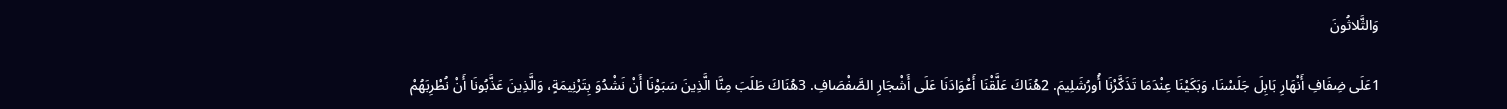وَالثَّلاثُونَ

1عَلَى ضِفَافِ أَنْهَارِ بَابِلَ جَلَسْنَا، وَبَكَيْنَا عِنْدَمَا تَذَكَّرْنَا أُورُشَلِيمَ. 2هُنَاكَ عَلَّقْنَا أَعْوَادَنَا عَلَى أَشْجَارِ الصَّفْصَافِ. 3هُنَاكَ طَلَبَ مِنَّا الَّذِينَ سَبَوْنَا أَنْ نَشْدُوَ بِتَرْنِيمَةٍ، وَالَّذِينَ عَذَّبُونَا أَنْ نُطْرِبَهُمْ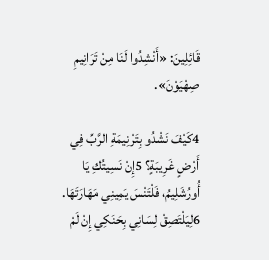قَائِلِينَ: «أَنْشِدُوا لَنَا مِنْ تَرَانِيمِ صِهْيَوْنَ».

4كَيْفَ نَشْدُو بِتَرْنِيمَةِ الرَّبِّ فِي أَرْضٍ غَرِيبَةٍ؟ 5إِنْ نَسِيتُكِ يَا أُورُشَلِيمُ، فَلْتَنْسَ يَمِينِي مَهَارَتَهَا. 6لِيَلْتَصِقْ لِسَانِي بِحَنَكِي إِنْ لَمْ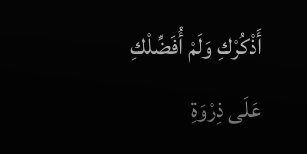أَذْكُرْكِ وَلَمْ أُفَضِّلْكِ عَلَى ذِرْوَةِ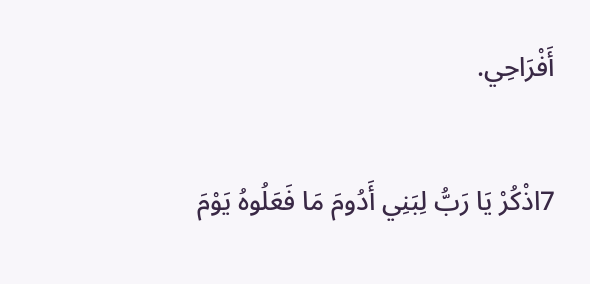أَفْرَاحِي.

7اذْكُرْ يَا رَبُّ لِبَنِي أَدُومَ مَا فَعَلُوهُ يَوْمَ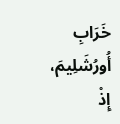خَرَابِ أُورُشَلِيمَ، إِذْ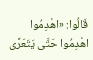قَالُوا: «اهْدِمُوا اهْدِمُوا حَتَّى يَتَعَرَّى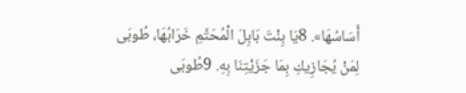أَسَاسُهَا». 8يَا بِنْتَ بَابِلَ الْمُحَتَّمِ خَرَابُهَا، طُوبَى لِمَنْ يُجَازِيكِ بِمَا جَزَيْتِنَا بِهِ. 9طُوبَى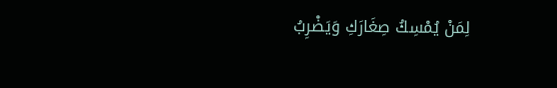لِمَنْ يُمْسِكُ صِغَارَكِ وَيَضْرِبُ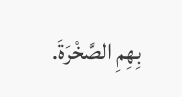بِهِمِ الصَّخْرَةَ.